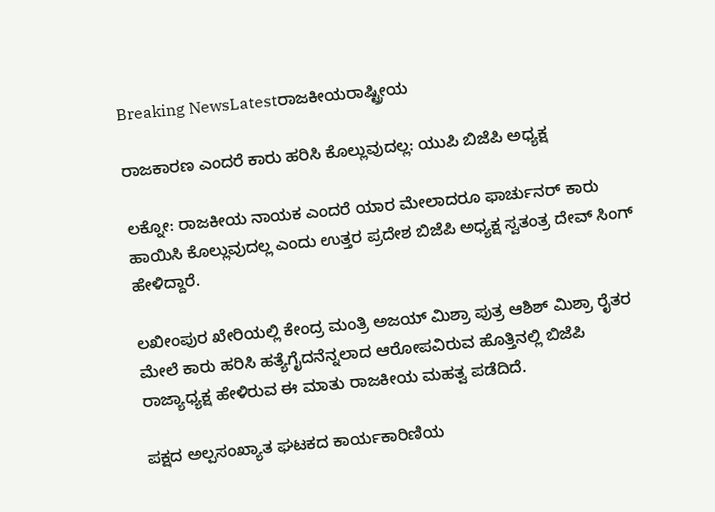Breaking NewsLatestರಾಜಕೀಯರಾಷ್ಟ್ರೀಯ

ರಾಜಕಾರಣ ಎಂದರೆ ಕಾರು ಹರಿಸಿ ಕೊಲ್ಲುವುದಲ್ಲ: ಯುಪಿ ಬಿಜೆಪಿ ಅಧ್ಯಕ್ಷ

ಲಕ್ನೋ: ರಾಜಕೀಯ ನಾಯಕ ಎಂದರೆ ಯಾರ ಮೇಲಾದರೂ ಫಾರ್ಚುನರ್ ಕಾರು ಹಾಯಿಸಿ ಕೊಲ್ಲುವುದಲ್ಲ ಎಂದು ಉತ್ತರ ಪ್ರದೇಶ ಬಿಜೆಪಿ ಅಧ್ಯಕ್ಷ ಸ್ವತಂತ್ರ ದೇವ್ ಸಿಂಗ್ ಹೇಳಿದ್ದಾರೆ.

ಲಖೀಂಪುರ ಖೇರಿಯಲ್ಲಿ ಕೇಂದ್ರ ಮಂತ್ರಿ ಅಜಯ್ ಮಿಶ್ರಾ ಪುತ್ರ ಆಶಿಶ್ ಮಿಶ್ರಾ ರೈತರ ಮೇಲೆ ಕಾರು ಹರಿಸಿ ಹತ್ಯೆಗೈದನೆನ್ನಲಾದ ಆರೋಪವಿರುವ ಹೊತ್ತಿನಲ್ಲಿ ಬಿಜೆಪಿ ರಾಜ್ಯಾಧ್ಯಕ್ಷ ಹೇಳಿರುವ ಈ ಮಾತು ರಾಜಕೀಯ ಮಹತ್ವ ಪಡೆದಿದೆ.

ಪಕ್ಷದ ಅಲ್ಪಸಂಖ್ಯಾತ ಘಟಕದ ಕಾರ್ಯಕಾರಿಣಿಯ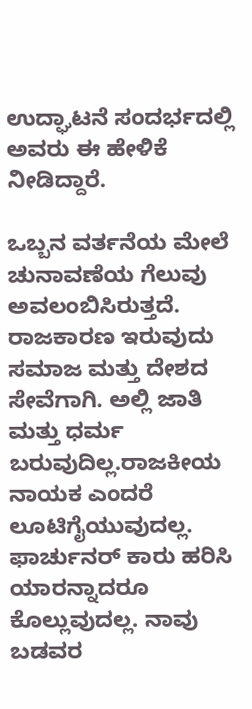ಉದ್ಘಾಟನೆ ಸಂದರ್ಭದಲ್ಲಿ ಅವರು ಈ ಹೇಳಿಕೆ ನೀಡಿದ್ದಾರೆ.

ಒಬ್ಬನ ವರ್ತನೆಯ ಮೇಲೆ ಚುನಾವಣೆಯ ಗೆಲುವು ಅವಲಂಬಿಸಿರುತ್ತದೆ. ರಾಜಕಾರಣ ಇರುವುದು ಸಮಾಜ ಮತ್ತು ದೇಶದ ಸೇವೆಗಾಗಿ. ಅಲ್ಲಿ ಜಾತಿ ಮತ್ತು ಧರ್ಮ ಬರುವುದಿಲ್ಲ.ರಾಜಕೀಯ ನಾಯಕ ಎಂದರೆ ಲೂಟಿಗೈಯುವುದಲ್ಲ. ಫಾರ್ಚುನರ್ ಕಾರು ಹರಿಸಿ ಯಾರನ್ನಾದರೂ ಕೊಲ್ಲುವುದಲ್ಲ. ನಾವು ಬಡವರ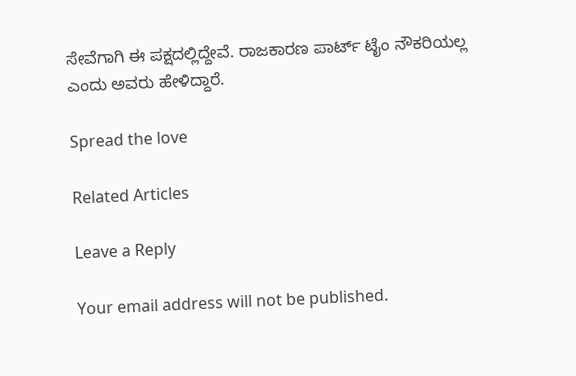ಸೇವೆಗಾಗಿ ಈ ಪಕ್ಷದಲ್ಲಿದ್ದೇವೆ. ರಾಜಕಾರಣ ಪಾರ್ಟ್ ಟೈಂ ನೌಕರಿಯಲ್ಲ ಎಂದು ಅವರು ಹೇಳಿದ್ದಾರೆ.

Spread the love

Related Articles

Leave a Reply

Your email address will not be published.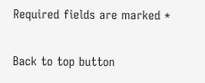Required fields are marked *

Back to top button